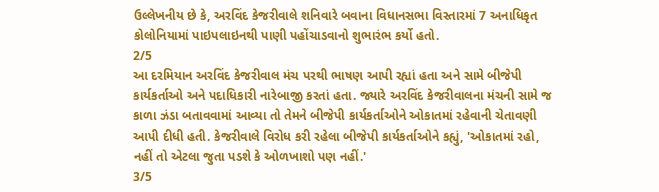ઉલ્લેખનીય છે કે, અરવિંદ કેજરીવાલે શનિવારે બવાના વિધાનસભા વિસ્તારમાં 7 અનાધિકૃત કોલોનિયામાં પાઇપલાઇનથી પાણી પહોંચાડવાનો શુભારંભ કર્યો હતો.
2/5
આ દરમિયાન અરવિંદ કેજરીવાલ મંચ પરથી ભાષણ આપી રહ્યાં હતા અને સામે બીજેપી કાર્યકર્તાઓ અને પદાધિકારી નારેબાજી કરતાં હતા. જ્યારે અરવિંદ કેજરીવાલના મંચની સામે જ કાળા ઝંડા બતાવવામાં આવ્યા તો તેમને બીજેપી કાર્યકર્તાઓને ઓકાતમાં રહેવાની ચેતાવણી આપી દીધી હતી. કેજરીવાલે વિરોધ કરી રહેલા બીજેપી કાર્યકર્તાઓને કહ્યું, 'ઓકાતમાં રહો, નહીં તો એટલા જુતા પડશે કે ઓળખાશો પણ નહીં.'
3/5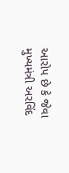આરોપ છે કે જેવા મુખ્યમંત્રી અરવિંદ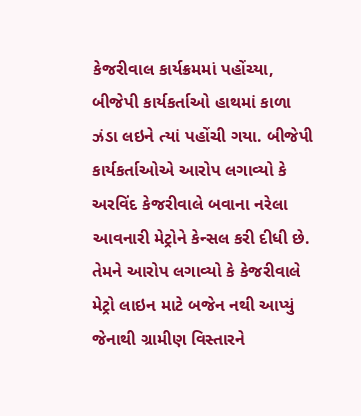કેજરીવાલ કાર્યક્રમમાં પહોંચ્યા, બીજેપી કાર્યકર્તાઓ હાથમાં કાળા ઝંડા લઇને ત્યાં પહોંચી ગયા. બીજેપી કાર્યકર્તાઓએ આરોપ લગાવ્યો કે અરવિંદ કેજરીવાલે બવાના નરેલા આવનારી મેટ્રોને કેન્સલ કરી દીધી છે. તેમને આરોપ લગાવ્યો કે કેજરીવાલે મેટ્રો લાઇન માટે બજેન નથી આપ્યું જેનાથી ગ્રામીણ વિસ્તારને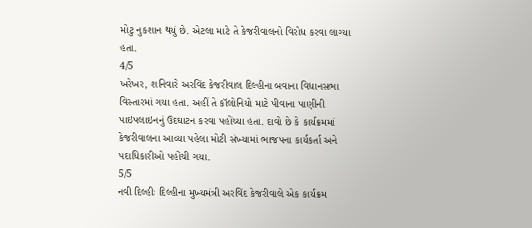મોટુ નુકશાન થયું છે. એટલા માટે તે કેજરીવાલનો વિરોધ કરવા લાગ્યા હતા.
4/5
ખરેખર, શનિવારે અરવિંદ કેજરીવાલ દિલ્હીના બવાના વિધાનસભા વિસ્તારમાં ગયા હતા. અહીં તે કૉલોનિયો માટે પીવાના પાણીની પાઇપલાઇનનું ઉદઘાટન કરવા પહોંચ્યા હતા. દાવો છે કે કાર્યક્રમમાં કેજરીવાલના આવ્યા પહેલા મોટી સંખ્યામાં ભાજપના કાર્યકર્તા અને પદાધિકારીઓ પહોંચી ગયા.
5/5
નવી દિલ્હીઃ દિલ્હીના મુખ્યમંત્રી અરવિંદ કેજરીવાલે એક કાર્યક્રમ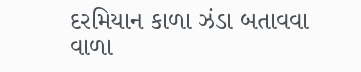દરમિયાન કાળા ઝંડા બતાવવા વાળા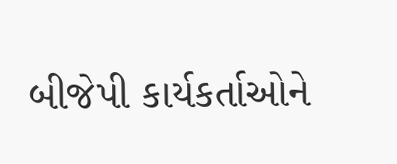બીજેપી કાર્યકર્તાઓને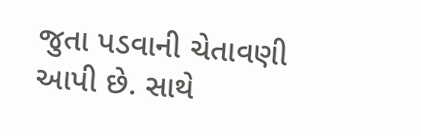જુતા પડવાની ચેતાવણી આપી છે. સાથે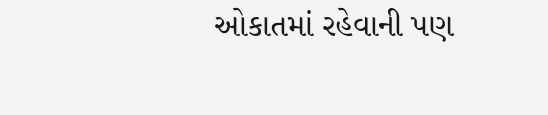ઓકાતમાં રહેવાની પણ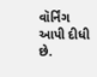વૉર્નિંગ આપી દીધી છે.